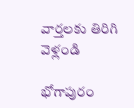వార్తలకు తిరిగి వెళ్లండి

భోగాపురం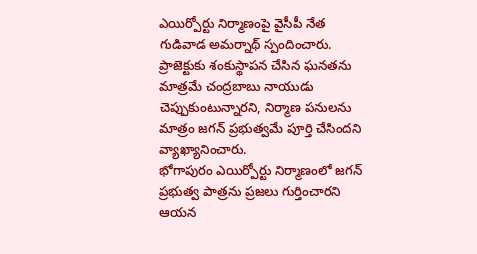ఎయిర్పోర్టు నిర్మాణంపై వైసీపీ నేత గుడివాడ అమర్నాథ్ స్పందించారు. ప్రాజెక్టుకు శంకుస్థాపన చేసిన ఘనతను మాత్రమే చంద్రబాబు నాయుడు చెప్పుకుంటున్నారని, నిర్మాణ పనులను మాత్రం జగన్ ప్రభుత్వమే పూర్తి చేసిందని వ్యాఖ్యానించారు.
భోగాపురం ఎయిర్పోర్టు నిర్మాణంలో జగన్ ప్రభుత్వ పాత్రను ప్రజలు గుర్తించారని ఆయన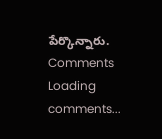పేర్కొన్నారు.
Comments
Loading comments...